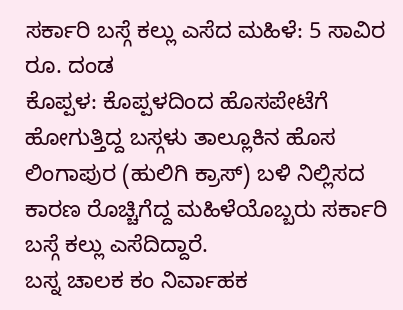ಸರ್ಕಾರಿ ಬಸ್ಗೆ ಕಲ್ಲು ಎಸೆದ ಮಹಿಳೆ: 5 ಸಾವಿರ ರೂ. ದಂಡ
ಕೊಪ್ಪಳ: ಕೊಪ್ಪಳದಿಂದ ಹೊಸಪೇಟೆಗೆ ಹೋಗುತ್ತಿದ್ದ ಬಸ್ಗಳು ತಾಲ್ಲೂಕಿನ ಹೊಸ ಲಿಂಗಾಪುರ (ಹುಲಿಗಿ ಕ್ರಾಸ್) ಬಳಿ ನಿಲ್ಲಿಸದ ಕಾರಣ ರೊಚ್ಚಿಗೆದ್ದ ಮಹಿಳೆಯೊಬ್ಬರು ಸರ್ಕಾರಿ ಬಸ್ಗೆ ಕಲ್ಲು ಎಸೆದಿದ್ದಾರೆ.
ಬಸ್ನ ಚಾಲಕ ಕಂ ನಿರ್ವಾಹಕ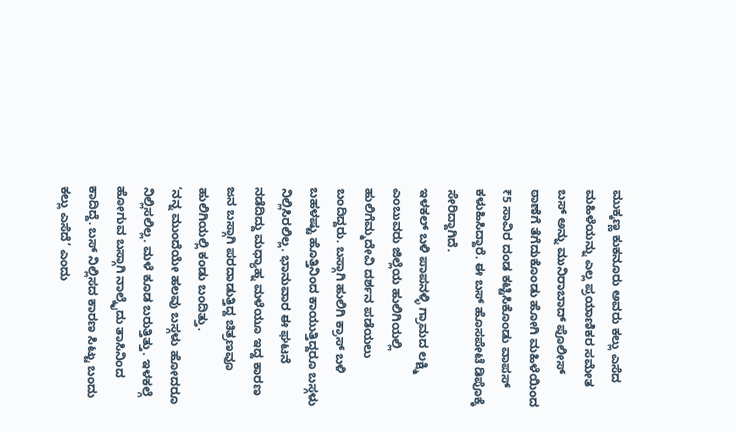ಮುಕ್ಕಣ್ಣ ಕುಕನೂರು ಅವರು ಕಲ್ಲು ಎಸೆದ ಮಹಿಳೆಯನ್ನು ಎಲ್ಲ ಪ್ರಯಾಣಿಕರ ಸಮೇತ ಬಸ್ ಅನ್ನು ಮುನಿರಾಬಾದ್ ಪೊಲೀಸ್ ಠಾಣೆಗೆ ತೆಗೆದುಕೊಂಡು ಹೋಗಿ ಮಹಿಳೆಯಿಂದ ₹5 ಸಾವಿರ ದಂಡ ಕಟ್ಟಿಸಿಕೊಂಡು ವಾಪಸ್ ಕಳುಹಿಸಿದ್ದಾರೆ. ಈ ಬಸ್ ಹೊಸಪೇಟೆ ಡಿಪೊಕ್ಕೆ ಸೇರಿದ್ದಾಗಿದೆ.
ಇಳಕಲ್ ಬಳಿ ಪಾಪನಳ್ಳಿ ಗ್ರಾಮದ ಲಕ್ಷ್ಮಿ ಎಂಬುವರು ಜಿಲ್ಲೆಯ ಹುಲಿಗಿಯಲ್ಲಿ ಹುಲಿಗೆಮ್ಮದೇವಿ ದರ್ಶನ ಪಡೆಯಲು ಬಂದಿದ್ದರು. ಬಸ್ಗಾಗಿ ಹುಲಿಗಿ ಕ್ರಾಸ್ ಬಳಿ ಬಹಳಷ್ಟು ಹೊತ್ತಿನಿಂದ ಕಾಯುತ್ತಿದ್ದರೂ ಬಸ್ಗಳು ನಿಲ್ಲಿಸಿರಲಿಲ್ಲ. ಭಾನುವಾರ ಈ ಘಟನೆ ನಡೆದಿದ್ದು ಮಧ್ಯಾಹ್ನ ಮಳೆಯೂ ಇದ್ದ ಕಾರಣ ಜನ ಬಸ್ಗಾಗಿ ಪರದಾಡುತ್ತಿದ್ದ ಚಿತ್ರಣವೂ ಹುಲಿಗಿಯಲ್ಲಿ ಕಂಡು ಬಂದಿತ್ತು.
‘ನನ್ನ ಮುಂದೆಯೇ ಹಲವು ಬಸ್ಗಳು ಹೋದರೂ ನಿಲ್ಲಿಸಲಿಲ್ಲ. ಮಳೆ ಕೂಡ ಬರುತ್ತಿತ್ತು. ಇಳಕಲ್ಗೆ ಹೋಗುವ ಬಸ್ಗಾಗಿ ನಾಲ್ಕೈದು ತಾಸಿನಿಂದ ಕಾದಿದ್ದೆ. ಬಸ್ ನಿಲ್ಲಿಸದ ಕಾರಣ ಸಿಟ್ಟು ಬಂದು ಕಲ್ಲು ಎಸೆದೆ’ ಎಂದು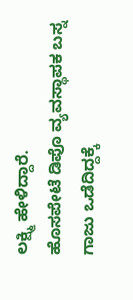ಲಕ್ಷ್ಮಿ ಹೇಳಿದ್ದಾರೆ.
ಹೊಸಪೇಟೆ ಡಿಪೊ ವ್ಯವಸ್ಥಾಪಕ ಬಸ್ನ ಗಾಜು ಒಡೆದಿದ್ದಕ್ಕೆ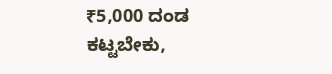₹5,000 ದಂಡ ಕಟ್ಟಬೇಕು,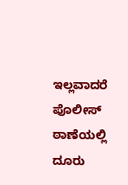ಇಲ್ಲವಾದರೆ ಪೊಲೀಸ್ ಠಾಣೆಯಲ್ಲಿ ದೂರು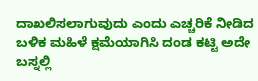ದಾಖಲಿಸಲಾಗುವುದು ಎಂದು ಎಚ್ಚರಿಕೆ ನೀಡಿದ ಬಳಿಕ ಮಹಿಳೆ ಕ್ಷಮೆಯಾಗಿಸಿ ದಂಡ ಕಟ್ಟಿ ಅದೇ ಬಸ್ನಲ್ಲಿ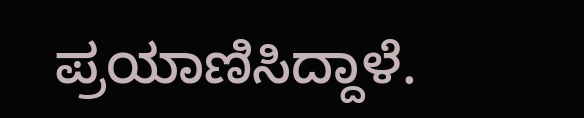ಪ್ರಯಾಣಿಸಿದ್ದಾಳೆ.